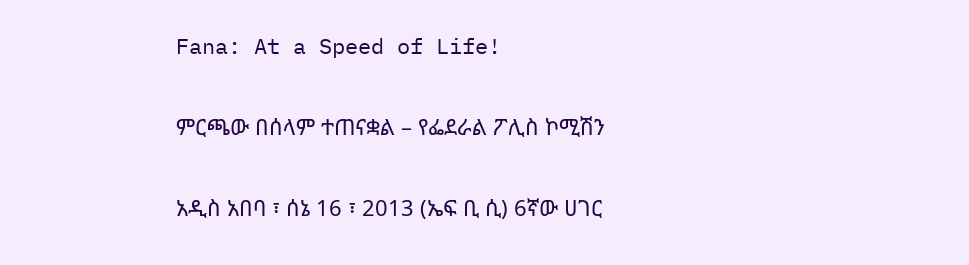Fana: At a Speed of Life!

ምርጫው በሰላም ተጠናቋል – የፌደራል ፖሊስ ኮሚሽን

አዲስ አበባ ፣ ሰኔ 16 ፣ 2013 (ኤፍ ቢ ሲ) 6ኛው ሀገር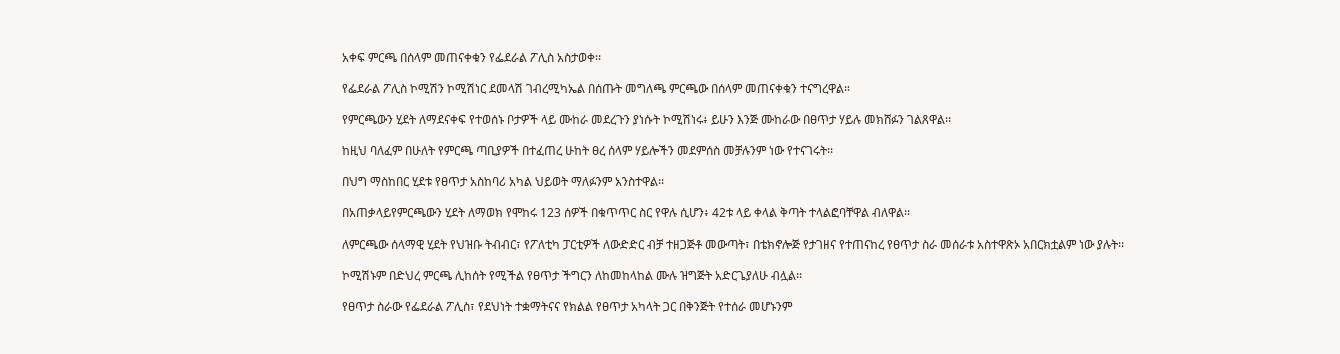አቀፍ ምርጫ በሰላም መጠናቀቁን የፌደራል ፖሊስ አስታወቀ፡፡

የፌደራል ፖሊስ ኮሚሽን ኮሚሽነር ደመላሽ ገብረሚካኤል በሰጡት መግለጫ ምርጫው በሰላም መጠናቀቁን ተናግረዋል።

የምርጫውን ሂደት ለማደናቀፍ የተወሰኑ ቦታዎች ላይ ሙከራ መደረጉን ያነሱት ኮሚሽነሩ፥ ይሁን እንጅ ሙከራው በፀጥታ ሃይሉ መክሸፉን ገልጸዋል፡፡

ከዚህ ባለፈም በሁለት የምርጫ ጣቢያዎች በተፈጠረ ሁከት ፀረ ሰላም ሃይሎችን መደምሰስ መቻሉንም ነው የተናገሩት፡፡

በህግ ማስከበር ሂደቱ የፀጥታ አስከባሪ አካል ህይወት ማለፉንም አንስተዋል፡፡

በአጠቃላይየምርጫውን ሂደት ለማወክ የሞከሩ 123 ሰዎች በቁጥጥር ስር የዋሉ ሲሆን፥ 42ቱ ላይ ቀላል ቅጣት ተላልፎባቸዋል ብለዋል፡፡

ለምርጫው ሰላማዊ ሂደት የህዝቡ ትብብር፣ የፖለቲካ ፓርቲዎች ለውድድር ብቻ ተዘጋጅቶ መውጣት፣ በቴክኖሎጅ የታገዘና የተጠናከረ የፀጥታ ስራ መሰራቱ አስተዋጽኦ አበርክቷልም ነው ያሉት፡፡

ኮሚሽኑም በድህረ ምርጫ ሊከሰት የሚችል የፀጥታ ችግርን ለከመከላከል ሙሉ ዝግጅት አድርጌያለሁ ብሏል፡፡

የፀጥታ ስራው የፌደራል ፖሊስ፣ የደህነት ተቋማትናና የክልል የፀጥታ አካላት ጋር በቅንጅት የተሰራ መሆኑንም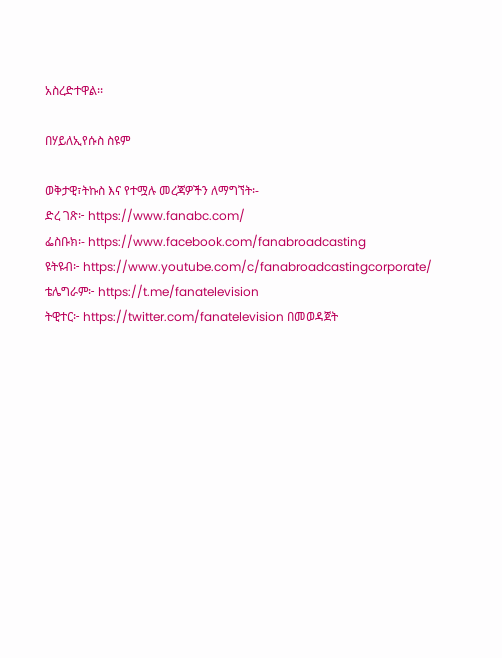አስረድተዋል፡፡

በሃይለኢየሱስ ስዩም

ወቅታዊ፣ትኩስ እና የተሟሉ መረጃዎችን ለማግኘት፡-
ድረ ገጽ፦ https://www.fanabc.com/
ፌስቡክ፡- https://www.facebook.com/fanabroadcasting
ዩትዩብ፦ https://www.youtube.com/c/fanabroadcastingcorporate/
ቴሌግራም፦ https://t.me/fanatelevision
ትዊተር፦ https://twitter.com/fanatelevision በመወዳጀት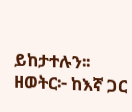ይከታተሉን፡፡
ዘወትር፦ ከእኛ ጋር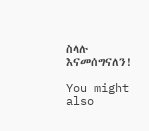ስላሉ እናመሰግናለን!

You might also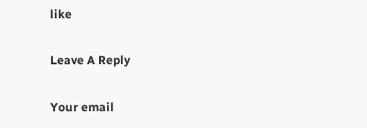like

Leave A Reply

Your email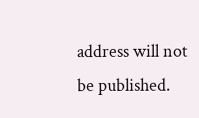address will not be published.